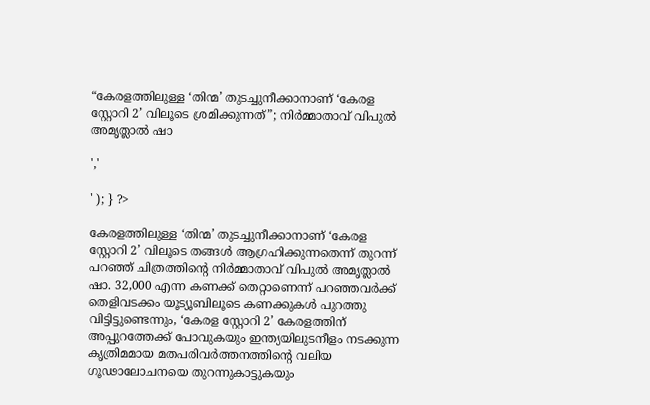“കേരളത്തിലുള്ള ‘തിന്മ’ തുടച്ചുനീക്കാനാണ് ‘കേരള സ്റ്റോറി 2’ വിലൂടെ ശ്രമിക്കുന്നത്”; നിർമ്മാതാവ് വിപുൽ അമൃത്ലാൽ ഷാ

','

' ); } ?>

കേരളത്തിലുള്ള ‘തിന്മ’ തുടച്ചുനീക്കാനാണ് ‘കേരള സ്റ്റോറി 2’ വിലൂടെ തങ്ങൾ ആഗ്രഹിക്കുന്നതെന്ന് തുറന്ന് പറഞ്ഞ് ചിത്രത്തിന്റെ നിർമ്മാതാവ് വിപുൽ അമൃത്ലാൽ ഷാ. 32,000 എന്ന കണക്ക് തെറ്റാണെന്ന് പറഞ്ഞവർക്ക് തെളിവടക്കം യൂട്യൂബിലൂടെ കണക്കുകൾ പുറത്തു വിട്ടിട്ടുണ്ടെന്നും, ‘കേരള സ്റ്റോറി 2’ കേരളത്തിന് അപ്പുറത്തേക്ക് പോവുകയും ഇന്ത്യയിലുടനീളം നടക്കുന്ന കൃത്രിമമായ മതപരിവർത്തനത്തിന്റെ വലിയ ഗൂഢാലോചനയെ തുറന്നുകാട്ടുകയും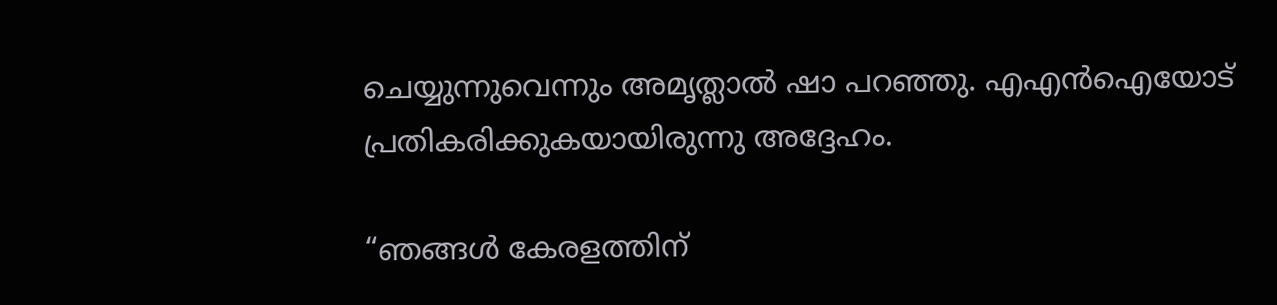ചെയ്യുന്നുവെന്നും അമൃത്ലാൽ ഷാ പറഞ്ഞു. എഎൻഐയോട് പ്രതികരിക്കുകയായിരുന്നു അദ്ദേഹം.

“ഞങ്ങൾ കേരളത്തിന്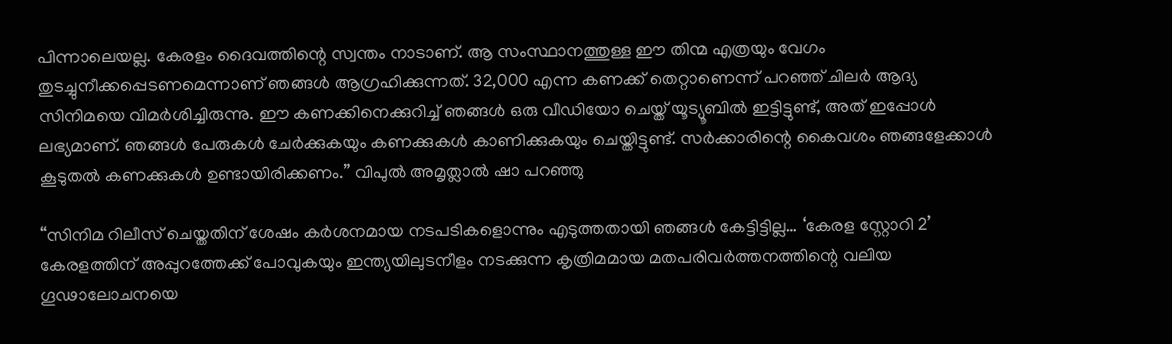പിന്നാലെയല്ല. കേരളം ദൈവത്തിന്റെ സ്വന്തം നാടാണ്. ആ സംസ്ഥാനത്തുള്ള ഈ തിന്മ എത്രയും വേഗം തുടച്ചുനീക്കപ്പെടണമെന്നാണ് ഞങ്ങൾ ആഗ്രഹിക്കുന്നത്. 32,000 എന്ന കണക്ക് തെറ്റാണെന്ന് പറഞ്ഞ് ചിലർ ആദ്യ സിനിമയെ വിമർശിച്ചിരുന്നു. ഈ കണക്കിനെക്കുറിച്ച് ഞങ്ങൾ ഒരു വീഡിയോ ചെയ്ത് യൂട്യൂബിൽ ഇട്ടിട്ടുണ്ട്, അത് ഇപ്പോൾ ലഭ്യമാണ്. ഞങ്ങൾ പേരുകൾ ചേർക്കുകയും കണക്കുകൾ കാണിക്കുകയും ചെയ്തിട്ടുണ്ട്. സർക്കാരിന്റെ കൈവശം ഞങ്ങളേക്കാൾ കൂടുതൽ കണക്കുകൾ ഉണ്ടായിരിക്കണം.” വിപുൽ അമൃത്ലാൽ ഷാ പറഞ്ഞു

“സിനിമ റിലീസ് ചെയ്തതിന് ശേഷം കർശനമായ നടപടികളൊന്നും എടുത്തതായി ഞങ്ങൾ കേട്ടിട്ടില്ല… ‘കേരള സ്റ്റോറി 2’ കേരളത്തിന് അപ്പുറത്തേക്ക് പോവുകയും ഇന്ത്യയിലുടനീളം നടക്കുന്ന കൃത്രിമമായ മതപരിവർത്തനത്തിന്റെ വലിയ ഗൂഢാലോചനയെ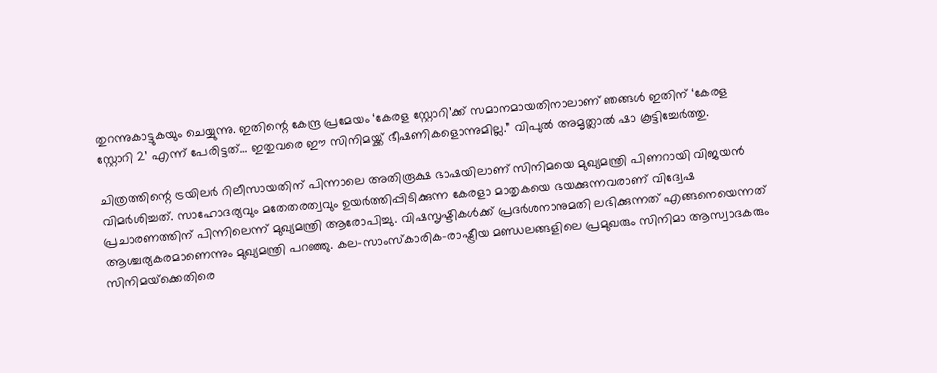തുറന്നുകാട്ടുകയും ചെയ്യുന്നു. ഇതിന്റെ കേന്ദ്ര പ്രമേയം ‘കേരള സ്റ്റോറി’ക്ക് സമാനമായതിനാലാണ് ഞങ്ങൾ ഇതിന് ‘കേരള സ്റ്റോറി 2’ എന്ന് പേരിട്ടത്… ഇതുവരെ ഈ സിനിമയ്ക്ക് ഭീഷണികളൊന്നുമില്ല.” വിപുൽ അമൃത്ലാൽ ഷാ കൂട്ടിച്ചേർത്തു.

ചിത്രത്തിന്റെ ട്രയിലർ റിലീസായതിന് പിന്നാലെ അതിരൂക്ഷ ഭാഷയിലാണ് സിനിമയെ മുഖ്യമന്ത്രി പിണറായി വിജയൻ വിമർശിച്ചത്. സാഹോദര്യവും മതേതരത്വവും ഉയർത്തിപ്പിടിക്കുന്ന കേരളാ മാതൃകയെ ഭയക്കുന്നവരാണ് വിദ്വേഷ പ്രചാരണത്തിന് പിന്നിലെന്ന് മുഖ്യമന്ത്രി ആരോപിച്ചു. വിഷസൃഷ്ടികൾക്ക് പ്രദർശനാനുമതി ലഭിക്കുന്നത് എങ്ങനെയെന്നത് ആശ്ചര്യകരമാണെന്നും മുഖ്യമന്ത്രി പറ‍ഞ്ഞു. കല-സാംസ്കാരിക-രാഷ്ട്രീയ മണ്ഡലങ്ങളിലെ പ്രമുഖരും സിനിമാ ആസ്വാദകരും സിനിമയ്‌ക്കെതിരെ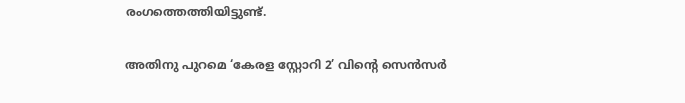രംഗത്തെത്തിയിട്ടുണ്ട്.

അതിനു പുറമെ ‘കേരള സ്റ്റോറി 2’ വിന്റെ സെന്‍സര്‍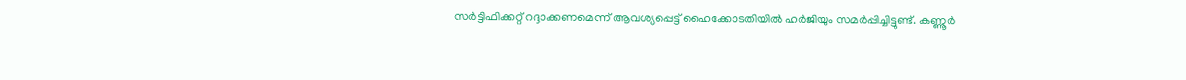സര്‍ട്ടിഫിക്കറ്റ് റദ്ദാക്കണമെന്ന് ആവശ്യപ്പെട്ട് ഹൈക്കോടതിയില്‍ ഹര്‍ജിയും സമർപ്പിച്ചിട്ടുണ്ട്. കണ്ണൂര്‍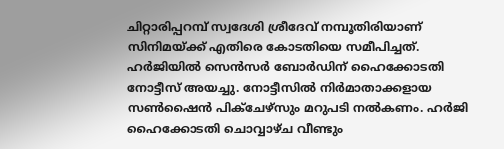ചിറ്റാരിപ്പറമ്പ് സ്വദേശി ശ്രീദേവ് നമ്പൂതിരിയാണ് സിനിമയ്ക്ക് എതിരെ കോടതിയെ സമീപിച്ചത്. ഹര്‍ജിയില്‍ സെന്‍സര്‍ ബോര്‍ഡിന് ഹൈക്കോടതി നോട്ടീസ് അയച്ചു. നോട്ടീസിൽ നിര്‍മാതാക്കളായ സണ്‍ഷൈന്‍ പിക്‌ചേഴ്‌സും മറുപടി നല്‍കണം. ഹര്‍ജി ഹൈക്കോടതി ചൊവ്വാഴ്ച വീണ്ടും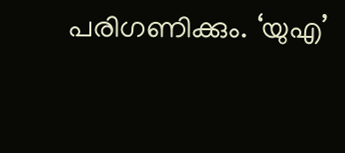പരിഗണിക്കും. ‘യുഎ’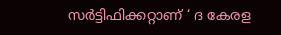സർട്ടിഫിക്കറ്റാണ് ‘ ദ കേരള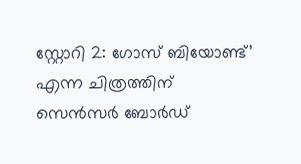സ്റ്റോറി 2: ഗോസ് ബിയോണ്ട്’ എന്ന ചിത്രത്തിന് സെൻസർ ബോർഡ്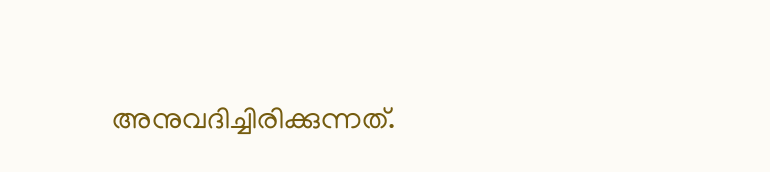അനുവദിച്ചിരിക്കുന്നത്.